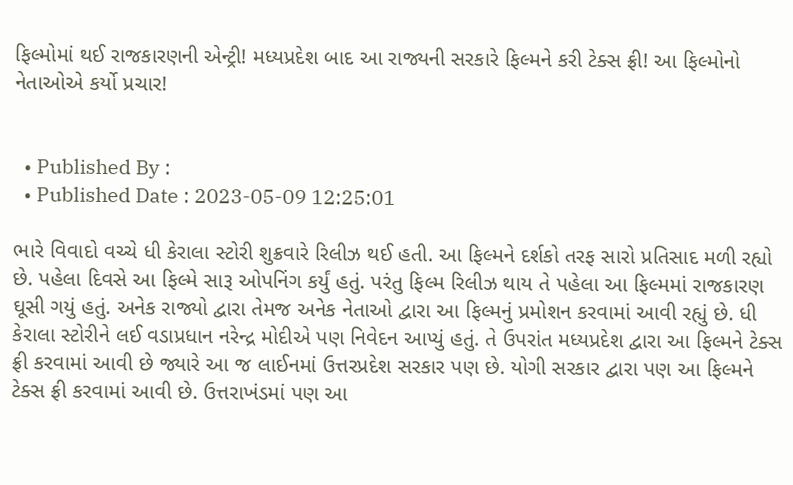ફિલ્મોમાં થઈ રાજકારણની એન્ટ્રી! મધ્યપ્રદેશ બાદ આ રાજ્યની સરકારે ફિલ્મને કરી ટેક્સ ફ્રી! આ ફિલ્મોનો નેતાઓએ કર્યો પ્રચાર!


  • Published By :
  • Published Date : 2023-05-09 12:25:01

ભારે વિવાદો વચ્ચે ધી કેરાલા સ્ટોરી શુક્રવારે રિલીઝ થઈ હતી. આ ફિલ્મને દર્શકો તરફ સારો પ્રતિસાદ મળી રહ્યો છે. પહેલા દિવસે આ ફિલ્મે સારૂ ઓપનિંગ કર્યું હતું. પરંતુ ફિલ્મ રિલીઝ થાય તે પહેલા આ ફિલ્મમાં રાજકારણ ઘૂસી ગયું હતું. અનેક રાજ્યો દ્વારા તેમજ અનેક નેતાઓ દ્વારા આ ફિલ્મનું પ્રમોશન કરવામાં આવી રહ્યું છે. ધી કેરાલા સ્ટોરીને લઈ વડાપ્રધાન નરેન્દ્ર મોદીએ પણ નિવેદન આપ્યું હતું. તે ઉપરાંત મધ્યપ્રદેશ દ્વારા આ ફિલ્મને ટેક્સ ફ્રી કરવામાં આવી છે જ્યારે આ જ લાઈનમાં ઉત્તરપ્રદેશ સરકાર પણ છે. યોગી સરકાર દ્વારા પણ આ ફિલ્મને ટેક્સ ફ્રી કરવામાં આવી છે. ઉત્તરાખંડમાં પણ આ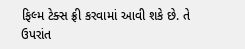ફિલ્મ ટેક્સ ફ્રી કરવામાં આવી શકે છે. તે ઉપરાંત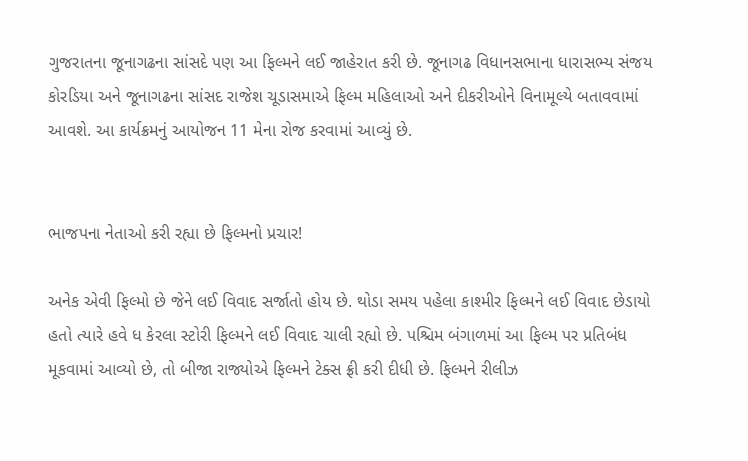ગુજરાતના જૂનાગઢના સાંસદે પણ આ ફિલ્મને લઈ જાહેરાત કરી છે. જૂનાગઢ વિધાનસભાના ધારાસભ્ય સંજય કોરડિયા અને જૂનાગઢના સાંસદ રાજેશ ચૂડાસમાએ ફિલ્મ મહિલાઓ અને દીકરીઓને વિનામૂલ્યે બતાવવામાં આવશે. આ કાર્યક્રમનું આયોજન 11 મેના રોજ કરવામાં આવ્યું છે.


ભાજપના નેતાઓ કરી રહ્યા છે ફિલ્મનો પ્રચાર!

અનેક એવી ફિલ્મો છે જેને લઈ વિવાદ સર્જાતો હોય છે. થોડા સમય પહેલા કાશ્મીર ફિલ્મને લઈ વિવાદ છેડાયો હતો ત્યારે હવે ધ કેરલા સ્ટોરી ફિલ્મને લઈ વિવાદ ચાલી રહ્યો છે. પશ્ચિમ બંગાળમાં આ ફિલ્મ પર પ્રતિબંધ મૂકવામાં આવ્યો છે, તો બીજા રાજ્યોએ ફિલ્મને ટેક્સ ફ્રી કરી દીધી છે. ફિલ્મને રીલીઝ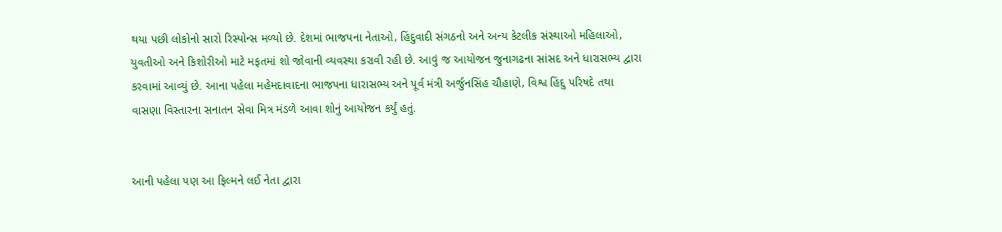થયા પછી લોકોનો સારો રિસ્પોન્સ મળ્યો છે. દેશમાં ભાજપના નેતાઓ, હિંદુવાદી સંગઠનો અને અન્ય કેટલીક સંસ્થાઓ મહિલાઓ, યુવતીઓ અને કિશોરીઓ માટે મફતમાં શો જોવાની વ્યવસ્થા કરાવી રહી છે. આવું જ આયોજન જુનાગઢના સાંસદ અને ધારાસભ્ય દ્વારા કરવામાં આવ્યું છે. આના પહેલા મહેમદાવાદના ભાજપના ધારાસભ્ય અને પૂર્વ મંત્રી અર્જુનસિંહ ચૌહાણે, વિશ્વ હિંદુ પરિષદે તથા વાસણા વિસ્તારના સનાતન સેવા મિત્ર મંડળે આવા શોનું આયોજન કર્યું હતું.


આની પહેલા પણ આ ફિલ્મને લઈ નેતા દ્વારા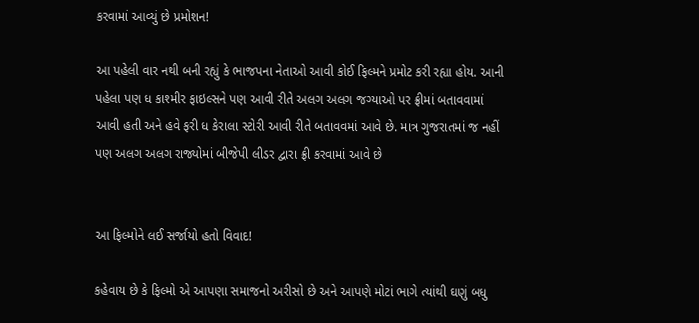કરવામાં આવ્યું છે પ્રમોશન!

આ પહેલી વાર નથી બની રહ્યું કે ભાજપના નેતાઓ આવી કોઈ ફિલ્મને પ્રમોટ કરી રહ્યા હોય. આની પહેલા પણ ધ કાશ્મીર ફાઇલ્સને પણ આવી રીતે અલગ અલગ જગ્યાઓ પર ફ્રીમાં બતાવવામાં આવી હતી અને હવે ફરી ધ કેરાલા સ્ટોરી આવી રીતે બતાવવમાં આવે છે. માત્ર ગુજરાતમાં જ નહીં પણ અલગ અલગ રાજ્યોમાં બીજેપી લીડર દ્વારા ફ્રી કરવામાં આવે છે


આ ફિલ્મોને લઈ સર્જાયો હતો વિવાદ!

કહેવાય છે કે ફિલ્મો એ આપણા સમાજનો અરીસો છે અને આપણે મોટાં ભાગે ત્યાંથી ઘણું બધુ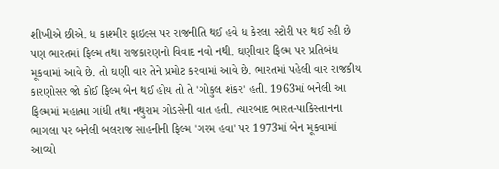શીખીએ છીએ. ધ કાશ્મીર ફાઇલ્સ પર રાજનીતિ થઈ હવે ધ કેરલા સ્ટોરી પર થઈ રહી છે પણ ભારતમાં ફિલ્મ તથા રાજકારણનો વિવાદ નવો નથી. ઘણીવાર ફિલ્મ પર પ્રતિબંધ મૂકવામાં આવે છે. તો ઘણી વાર તેને પ્રમોટ કરવામાં આવે છે. ભારતમાં પહેલી વાર રાજકીય કારણોસર જો કોઈ ફિલ્મ બેન થઈ હોય તો તે 'ગોકુલ શંકર' હતી. 1963માં બનેલી આ ફિલ્મમાં મહાત્મા ગાંધી તથા નથુરામ ગોડસેની વાત હતી. ત્યારબાદ ભારત-પાકિસ્તાનના ભાગલા પર બનેલી બલરાજ સાહનીની ફિલ્મ 'ગરમ હવા' પર 1973માં બેન મૂકવામાં આવ્યો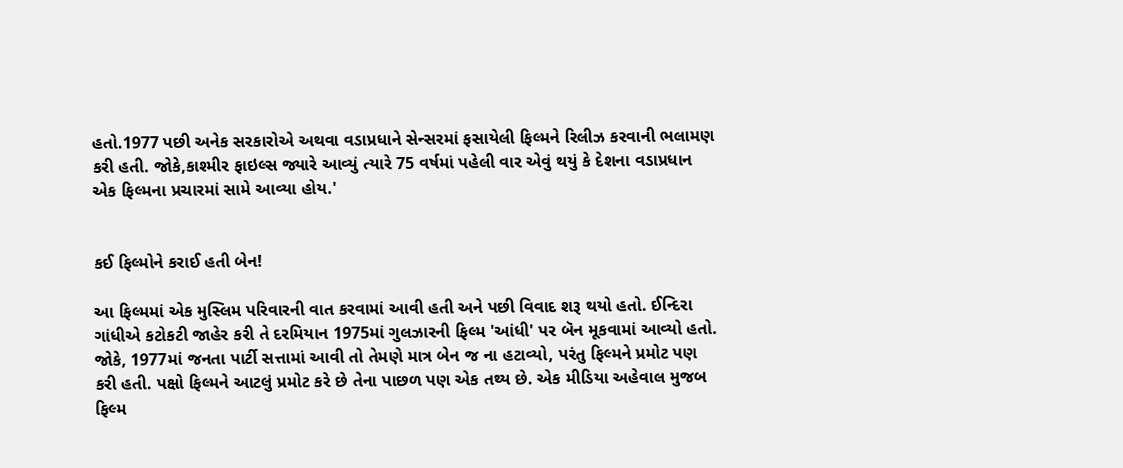હતો.1977 પછી અનેક સરકારોએ અથવા વડાપ્રધાને સેન્સરમાં ફસાયેલી ફિલ્મને રિલીઝ કરવાની ભલામણ કરી હતી. જોકે,કાશ્મીર ફાઇલ્સ જ્યારે આવ્યું ત્યારે 75 વર્ષમાં પહેલી વાર એવું થયું કે દેશના વડાપ્રધાન એક ફિલ્મના પ્રચારમાં સામે આવ્યા હોય.'


કઈ ફિલ્મોને કરાઈ હતી બેન!

આ ફિલ્મમાં એક મુસ્લિમ પરિવારની વાત કરવામાં આવી હતી અને પછી વિવાદ શરૂ થયો હતો. ઈન્દિરા ગાંધીએ કટોકટી જાહેર કરી તે દરમિયાન 1975માં ગુલઝારની ફિલ્મ 'આંધી' પર બૅન મૂકવામાં આવ્યો હતો. જોકે, 1977માં જનતા પાર્ટી સત્તામાં આવી તો તેમણે માત્ર બેન જ ના હટાવ્યો, પરંતુ ફિલ્મને પ્રમોટ પણ કરી હતી. પક્ષો ફિલ્મને આટલું પ્રમોટ કરે છે તેના પાછળ પણ એક તથ્ય છે. એક મીડિયા અહેવાલ મુજબ ફિલ્મ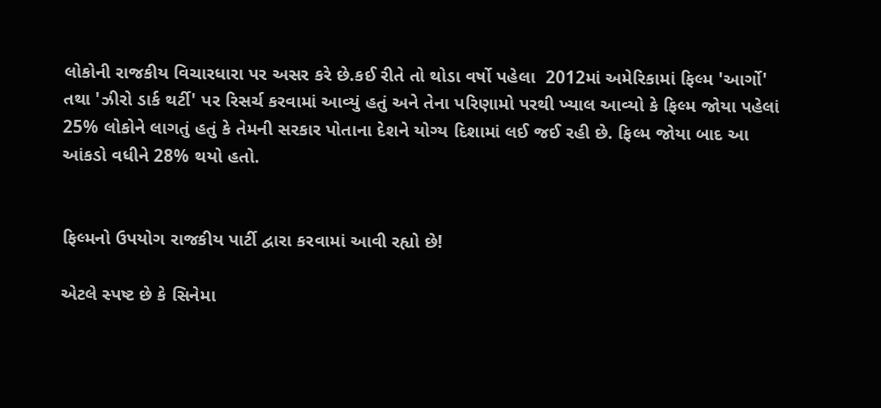લોકોની રાજકીય વિચારધારા પર અસર કરે છે.કઈ રીતે તો થોડા વર્ષો પહેલા  2012માં અમેરિકામાં ફિલ્મ 'આર્ગો' તથા 'ઝીરો ડાર્ક થર્ટી' પર રિસર્ચ કરવામાં આવ્યું હતું અને તેના પરિણામો પરથી ખ્યાલ આવ્યો કે ફિલ્મ જોયા પહેલાં 25% લોકોને લાગતું હતું કે તેમની સરકાર પોતાના દેશને યોગ્ય દિશામાં લઈ જઈ રહી છે. ફિલ્મ જોયા બાદ આ આંકડો વધીને 28% થયો હતો.


ફિલ્મનો ઉપયોગ રાજકીય પાર્ટી દ્વારા કરવામાં આવી રહ્યો છે!

એટલે સ્પષ્ટ છે કે સિનેમા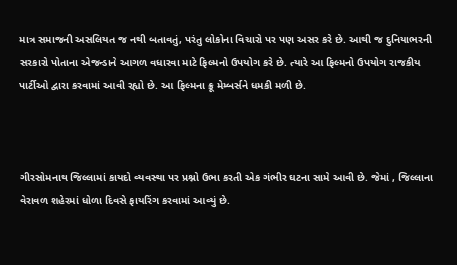માત્ર સમાજની અસલિયત જ નથી બતાવતું, પરંતુ લોકોના વિચારો પર પણ અસર કરે છે. આથી જ દુનિયાભરની સરકારો પોતાના એજન્ડાને આગળ વધારવા માટે ફિલ્મનો ઉપયોગ કરે છે. ત્યારે આ ફિલ્મનો ઉપયોગ રાજકીય પાર્ટીઓ દ્વારા કરવામાં આવી રહ્યો છે. આ ફિલ્મના ક્રૂ મેમ્બર્સને ધમકી મળી છે.



ગીરસોમનાથ જિલ્લામાં કાયદો વ્યવસ્થા પર પ્રશ્નો ઉભા કરતી એક ગંભીર ઘટના સામે આવી છે. જેમાં , જિલ્લાના વેરાવળ શહેરમાં ધોળા દિવસે ફાયરિંગ કરવામાં આવ્યું છે.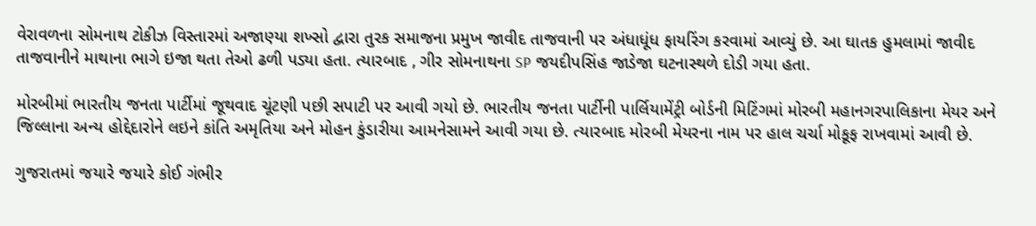વેરાવળના સોમનાથ ટોકીઝ વિસ્તારમાં અજાણ્યા શખ્સો દ્વારા તુરક સમાજના પ્રમુખ જાવીદ તાજવાની પર અંધાધૂંધ ફાયરિંગ કરવામાં આવ્યું છે. આ ઘાતક હુમલામાં જાવીદ તાજવાનીને માથાના ભાગે ઇજા થતા તેઓ ઢળી પડ્યા હતા. ત્યારબાદ , ગીર સોમનાથના SP જયદીપસિંહ જાડેજા ઘટનાસ્થળે દોડી ગયા હતા.

મોરબીમાં ભારતીય જનતા પાર્ટીમાં જૂથવાદ ચૂંટણી પછી સપાટી પર આવી ગયો છે. ભારતીય જનતા પાર્ટીની પાર્લિયામેંટ્રી બોર્ડની મિટિંગમાં મોરબી મહાનગરપાલિકાના મેયર અને જિલ્લાના અન્ય હોદ્દેદારોને લઇને કાંતિ અમૃતિયા અને મોહન કુંડારીયા આમનેસામને આવી ગયા છે. ત્યારબાદ મોરબી મેયરના નામ પર હાલ ચર્ચા મોકૂફ રાખવામાં આવી છે.

ગુજરાતમાં જયારે જયારે કોઈ ગંભીર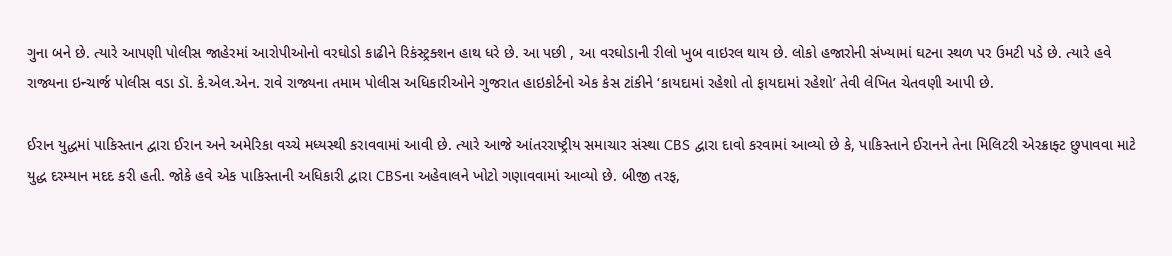ગુના બને છે. ત્યારે આપણી પોલીસ જાહેરમાં આરોપીઓનો વરઘોડો કાઢીને રિકંસ્ટ્રક્શન હાથ ધરે છે. આ પછી , આ વરઘોડાની રીલો ખુબ વાઇરલ થાય છે. લોકો હજારોની સંખ્યામાં ઘટના સ્થળ પર ઉમટી પડે છે. ત્યારે હવે રાજ્યના ઇન્ચાર્જ પોલીસ વડા ડૉ. કે.એલ.એન. રાવે રાજ્યના તમામ પોલીસ અધિકારીઓને ગુજરાત હાઇકોર્ટનો એક કેસ ટાંકીને ‘કાયદામાં રહેશો તો ફાયદામાં રહેશો’ તેવી લેખિત ચેતવણી આપી છે.

ઈરાન યુદ્ધમાં પાકિસ્તાન દ્વારા ઈરાન અને અમેરિકા વચ્ચે મધ્યસ્થી કરાવવામાં આવી છે. ત્યારે આજે આંતરરાષ્ટ્રીય સમાચાર સંસ્થા CBS દ્વારા દાવો કરવામાં આવ્યો છે કે, પાકિસ્તાને ઈરાનને તેના મિલિટરી એરક્રાફ્ટ છુપાવવા માટે યુદ્ધ દરમ્યાન મદદ કરી હતી. જોકે હવે એક પાકિસ્તાની અધિકારી દ્વારા CBSના અહેવાલને ખોટો ગણાવવામાં આવ્યો છે. બીજી તરફ,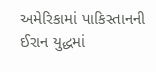અમેરિકામાં પાકિસ્તાનની ઈરાન યુદ્ધમાં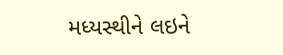મધ્યસ્થીને લઇને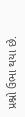પ્રશ્નો ઉભા થયા છે.